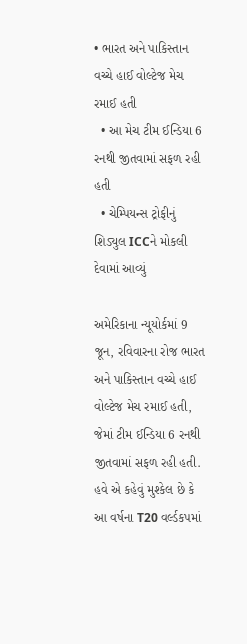• ભારત અને પાકિસ્તાન વચ્ચે હાઈ વોલ્ટેજ મેચ રમાઈ હતી
  • આ મેચ ટીમ ઈન્ડિયા 6 રનથી જીતવામાં સફળ રહી હતી
  • ચેમ્પિયન્સ ટ્રોફીનું શિડ્યુલ ICCને મોકલી દેવામાં આવ્યું

અમેરિકાના ન્યૂયોર્કમાં 9 જૂન, રવિવારના રોજ ભારત અને પાકિસ્તાન વચ્ચે હાઈ વોલ્ટેજ મેચ રમાઈ હતી, જેમાં ટીમ ઈન્ડિયા 6 રનથી જીતવામાં સફળ રહી હતી. હવે એ કહેવું મુશ્કેલ છે કે આ વર્ષના T20 વર્લ્ડકપમાં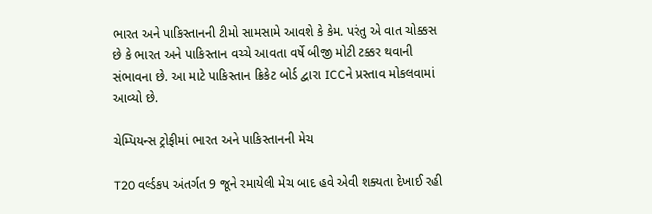ભારત અને પાકિસ્તાનની ટીમો સામસામે આવશે કે કેમ. પરંતુ એ વાત ચોક્કસ છે કે ભારત અને પાકિસ્તાન વચ્ચે આવતા વર્ષે બીજી મોટી ટક્કર થવાની સંભાવના છે. આ માટે પાકિસ્તાન ક્રિકેટ બોર્ડ દ્વારા ICCને પ્રસ્તાવ મોકલવામાં આવ્યો છે.

ચેમ્પિયન્સ ટ્રોફીમાં ભારત અને પાકિસ્તાનની મેચ

T20 વર્લ્ડકપ અંતર્ગત 9 જૂને રમાયેલી મેચ બાદ હવે એવી શક્યતા દેખાઈ રહી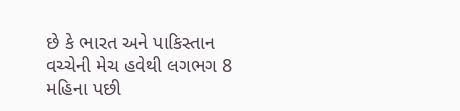છે કે ભારત અને પાકિસ્તાન વચ્ચેની મેચ હવેથી લગભગ 8 મહિના પછી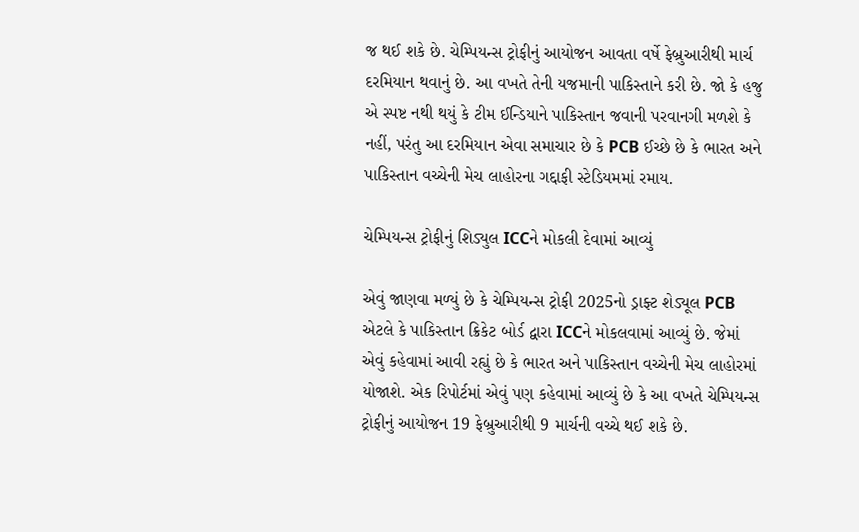જ થઈ શકે છે. ચેમ્પિયન્સ ટ્રોફીનું આયોજન આવતા વર્ષે ફેબ્રુઆરીથી માર્ચ દરમિયાન થવાનું છે. આ વખતે તેની યજમાની પાકિસ્તાને કરી છે. જો કે હજુ એ સ્પષ્ટ નથી થયું કે ટીમ ઈન્ડિયાને પાકિસ્તાન જવાની પરવાનગી મળશે કે નહીં, પરંતુ આ દરમિયાન એવા સમાચાર છે કે PCB ઈચ્છે છે કે ભારત અને પાકિસ્તાન વચ્ચેની મેચ લાહોરના ગદ્દાફી સ્ટેડિયમમાં રમાય.

ચેમ્પિયન્સ ટ્રોફીનું શિડ્યુલ ICCને મોકલી દેવામાં આવ્યું

એવું જાણવા મળ્યું છે કે ચેમ્પિયન્સ ટ્રોફી 2025નો ડ્રાફ્ટ શેડ્યૂલ PCB એટલે કે પાકિસ્તાન ક્રિકેટ બોર્ડ દ્વારા ICCને મોકલવામાં આવ્યું છે. જેમાં એવું કહેવામાં આવી રહ્યું છે કે ભારત અને પાકિસ્તાન વચ્ચેની મેચ લાહોરમાં યોજાશે. એક રિપોર્ટમાં એવું પણ કહેવામાં આવ્યું છે કે આ વખતે ચેમ્પિયન્સ ટ્રોફીનું આયોજન 19 ફેબ્રુઆરીથી 9 માર્ચની વચ્ચે થઈ શકે છે.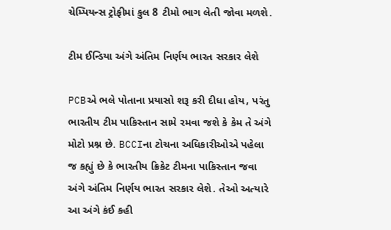ચેમ્પિયન્સ ટ્રોફીમાં કુલ 8 ટીમો ભાગ લેતી જોવા મળશે.

ટીમ ઈન્ડિયા અંગે અંતિમ નિર્ણય ભારત સરકાર લેશે

PCBએ ભલે પોતાના પ્રયાસો શરૂ કરી દીધા હોય, પરંતુ ભારતીય ટીમ પાકિસ્તાન સામે રમવા જશે કે કેમ તે અંગે મોટો પ્રશ્ન છે. BCCIના ટોચના અધિકારીઓએ પહેલા જ કહ્યું છે કે ભારતીય ક્રિકેટ ટીમના પાકિસ્તાન જવા અંગે અંતિમ નિર્ણય ભારત સરકાર લેશે. તેઓ અત્યારે આ અંગે કંઈ કહી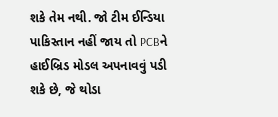શકે તેમ નથી. જો ટીમ ઈન્ડિયા પાકિસ્તાન નહીં જાય તો PCBને હાઈબ્રિડ મોડલ અપનાવવું પડી શકે છે, જે થોડા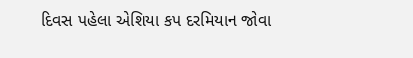દિવસ પહેલા એશિયા કપ દરમિયાન જોવા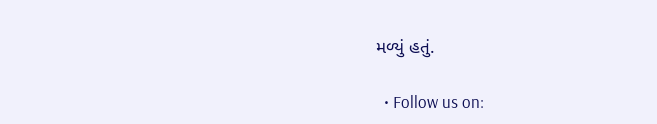મળ્યું હતું.

  • Follow us on: